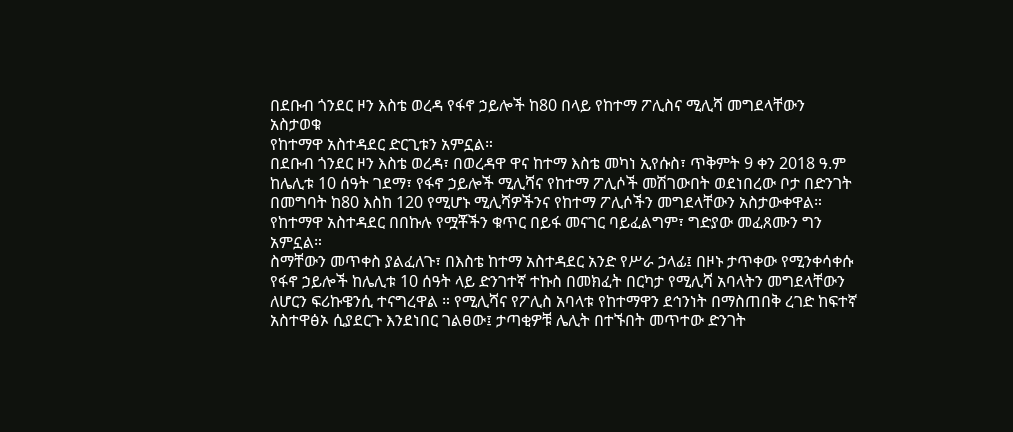በደቡብ ጎንደር ዞን እስቴ ወረዳ የፋኖ ኃይሎች ከ80 በላይ የከተማ ፖሊስና ሚሊሻ መግደላቸውን አስታወቁ
የከተማዋ አስተዳደር ድርጊቱን አምኗል።
በደቡብ ጎንደር ዞን እስቴ ወረዳ፣ በወረዳዋ ዋና ከተማ እስቴ መካነ ኢየሱስ፣ ጥቅምት 9 ቀን 2018 ዓ.ም ከሌሊቱ 10 ሰዓት ገደማ፣ የፋኖ ኃይሎች ሚሊሻና የከተማ ፖሊሶች መሽገውበት ወደነበረው ቦታ በድንገት በመግባት ከ80 እስከ 120 የሚሆኑ ሚሊሻዎችንና የከተማ ፖሊሶችን መግደላቸውን አስታውቀዋል።
የከተማዋ አስተዳደር በበኩሉ የሟቾችን ቁጥር በይፋ መናገር ባይፈልግም፣ ግድያው መፈጸሙን ግን አምኗል።
ስማቸውን መጥቀስ ያልፈለጉ፣ በእስቴ ከተማ አስተዳደር አንድ የሥራ ኃላፊ፤ በዞኑ ታጥቀው የሚንቀሳቀሱ የፋኖ ኃይሎች ከሌሊቱ 10 ሰዓት ላይ ድንገተኛ ተኩስ በመክፈት በርካታ የሚሊሻ አባላትን መግደላቸውን ለሆርን ፍሪኩዌንሲ ተናግረዋል ። የሚሊሻና የፖሊስ አባላቱ የከተማዋን ደኅንነት በማስጠበቅ ረገድ ከፍተኛ አስተዋፅኦ ሲያደርጉ እንደነበር ገልፀው፤ ታጣቂዎቹ ሌሊት በተኙበት መጥተው ድንገት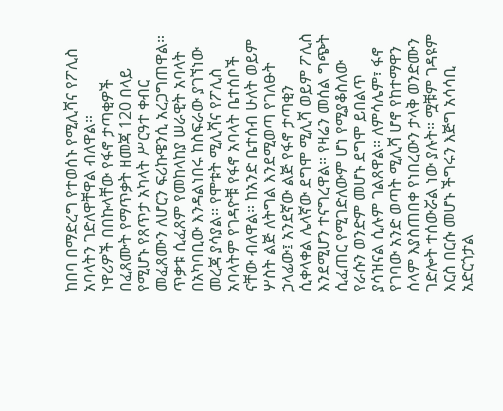ከበባ በማድረግ የተወሰኑ የሚሊሻና የፖሊስ አባላትን ገድለዋቸዋል ብለዋል።
ነዋሪዎች በበኩላቸው የፋኖ ታጣቂዎች በፈጸሙት የማጥቃት ዘመጃ 120 በላይ የሚሆኑ የጸጥታ አካላት ሥርዓተ ቀብር መፈጸሙን ለሆርን ፍሪኩዌንሲ አረጋግጠዋል።
ጥቃቱ ሲፈጸም የመከላከያ ሠራዊት አባላት በአካባቢው እንዳልነበሩ ከስፍራው ያገኘነው መረጃ ያሳያል፡፡ የሞቱት ሚሊሻና የፖሊስ አባላትም የገዳዮቹ የፋኖ አባላት ቤተሰቦች ናቸው ብለዋል። ከአንድ ቤተሰብ ሁለት ወይም ሦስት ልጅ ለትግል እንደሚወጣ የገለፁት ኃላፊው፤ አንደኛው ልጅ የፋኖ ታጣቂን ሲቀላቀል ሌላኛው ደግሞ ሚሊሻ ወይም ፖሊስ እንደሚሆን ተናግረዋል። የዛሬን መሰል ግጭት ሲፈጠር የሚገድለውም ሆነ የሚያቆስለው የራሱን ወንድም መሆኑ ደግሞ ይበልጥ ያሳዝናል ሲሉም ገልጸዋል። ለምሳሌም፣ ፋኖ የገባው አንድ ወጣት ሚሊሻ ሆኖ የከተማዋን ሰላም እያስጠበቀ የነበረውን ታላቅ ወንድሙን ገድሎት ተሰውሯል ነው ያሉት። ሟቹም ገዳዩም እርስ በርሱ መሆኑ ችግሩን እጅግ አሳሳቢ አድርጎታል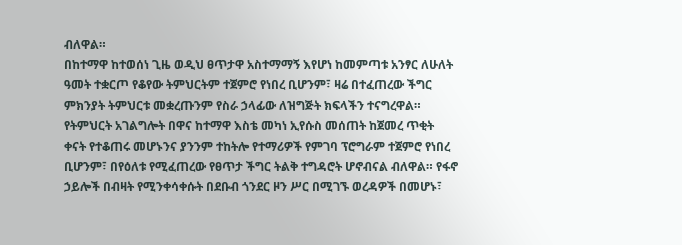ብለዋል።
በከተማዋ ከተወሰነ ጊዜ ወዲህ ፀጥታዋ አስተማማኝ እየሆነ ከመምጣቱ አንፃር ለሁለት ዓመት ተቋርጦ የቆየው ትምህርትም ተጀምሮ የነበረ ቢሆንም፣ ዛሬ በተፈጠረው ችግር ምክንያት ትምህርቱ መቋረጡንም የስራ ኃላፊው ለዝግጅት ክፍላችን ተናግረዋል። የትምህርት አገልግሎት በዋና ከተማዋ እስቴ መካነ ኢየሱስ መሰጠት ከጀመረ ጥቂት ቀናት የተቆጠሩ መሆኑንና ያንንም ተከትሎ የተማሪዎች የምገባ ፕሮግራም ተጀምሮ የነበረ ቢሆንም፣ በየዕለቱ የሚፈጠረው የፀጥታ ችግር ትልቅ ተግዳሮት ሆኖብናል ብለዋል። የፋኖ ኃይሎች በብዛት የሚንቀሳቀሱት በደቡብ ጎንደር ዞን ሥር በሚገኙ ወረዳዎች በመሆኑ፣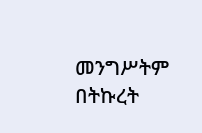መንግሥትም በትኩረት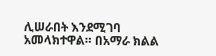ሊሠራበት እንደሚገባ አመላክተዋል። በአማራ ክልል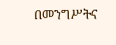በመንግሥትና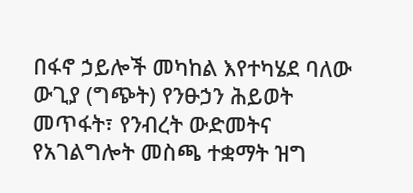በፋኖ ኃይሎች መካከል እየተካሄደ ባለው ውጊያ (ግጭት) የንፁኃን ሕይወት መጥፋት፣ የንብረት ውድመትና የአገልግሎት መስጫ ተቋማት ዝግ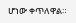ሆነው ቀጥለዋል።